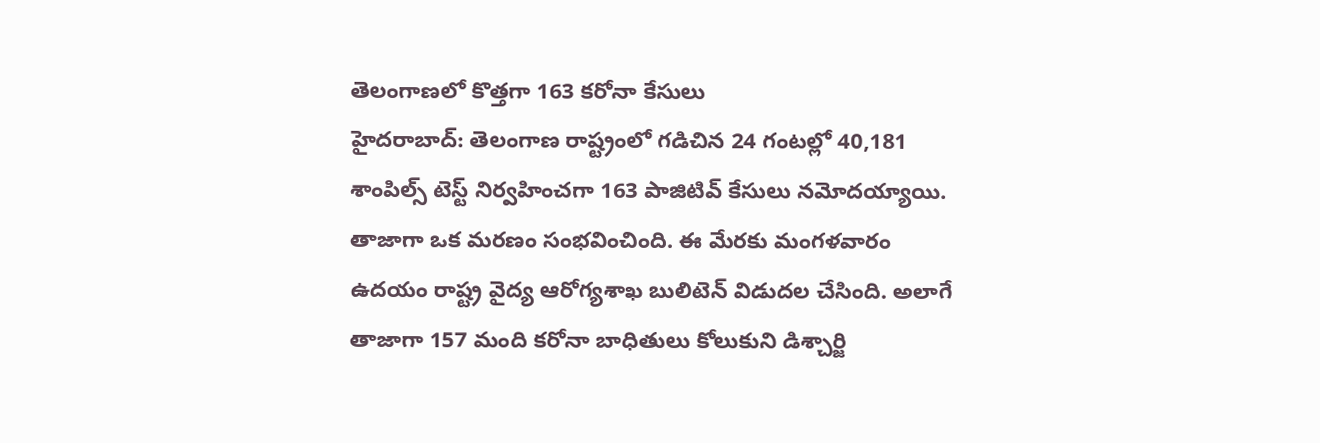తెలంగాణలో కొత్తగా 163 కరోనా కేసులు
హైదరాబాద్: తెలంగాణ రాష్ట్రంలో గడిచిన 24 గంటల్లో 40,181 శాంపిల్స్ టెస్ట్ నిర్వహించగా 163 పాజిటివ్ కేసులు నమోదయ్యాయి. తాజాగా ఒక మరణం సంభవించింది. ఈ మేరకు మంగళవారం ఉదయం రాష్ట్ర వైద్య ఆరోగ్యశాఖ బులిటెన్ విడుదల చేసింది. అలాగే తాజాగా 157 మంది కరోనా బాధితులు కోలుకుని డిశ్చార్జి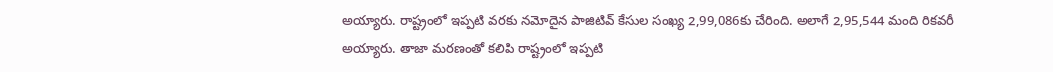అయ్యారు. రాష్ట్రంలో ఇప్పటి వరకు నమోదైన పాజిటివ్ కేసుల సంఖ్య 2,99,086కు చేరింది. అలాగే 2,95,544 మంది రికవరీ అయ్యారు. తాజా మరణంతో కలిపి రాష్ట్రంలో ఇప్పటి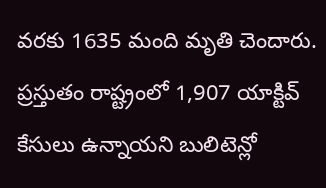వరకు 1635 మంది మృతి చెందారు. ప్రస్తుతం రాష్ట్రంలో 1,907 యాక్టివ్ కేసులు ఉన్నాయని బులిటెన్లో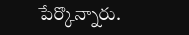పేర్కొన్నారు.